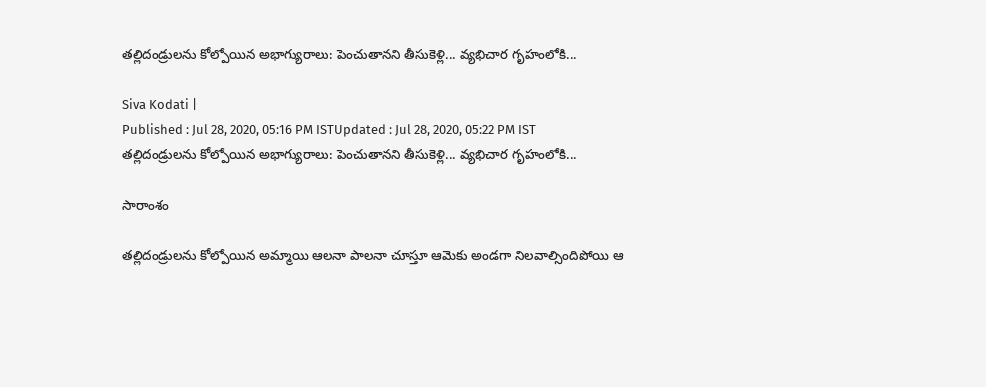తల్లిదండ్రులను కోల్పోయిన అభాగ్యురాలు: పెంచుతానని తీసుకెళ్లి... వ్యభిచార గృహంలోకి...

Siva Kodati |
Published : Jul 28, 2020, 05:16 PM ISTUpdated : Jul 28, 2020, 05:22 PM IST
తల్లిదండ్రులను కోల్పోయిన అభాగ్యురాలు: పెంచుతానని తీసుకెళ్లి... వ్యభిచార గృహంలోకి...

సారాంశం

తల్లిదండ్రులను కోల్పోయిన అమ్మాయి ఆలనా పాలనా చూస్తూ ఆమెకు అండగా నిలవాల్సిందిపోయి ఆ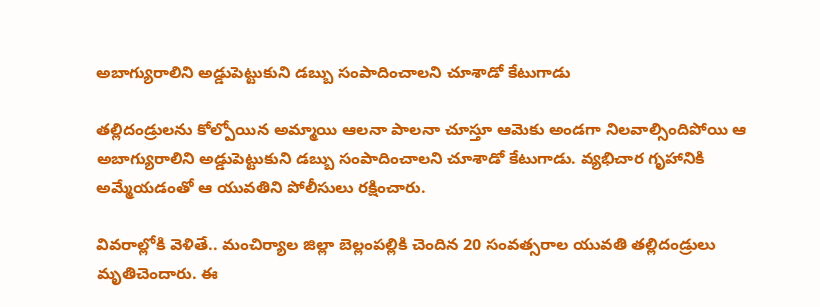అబాగ్యురాలిని అడ్డుపెట్టుకుని డబ్బు సంపాదించాలని చూశాడో కేటుగాడు

తల్లిదండ్రులను కోల్పోయిన అమ్మాయి ఆలనా పాలనా చూస్తూ ఆమెకు అండగా నిలవాల్సిందిపోయి ఆ అబాగ్యురాలిని అడ్డుపెట్టుకుని డబ్బు సంపాదించాలని చూశాడో కేటుగాడు. వ్యభిచార గృహానికి అమ్మేయడంతో ఆ యువతిని పోలీసులు రక్షించారు.

వివరాల్లోకి వెళితే.. మంచిర్యాల జిల్లా బెల్లంపల్లికి చెందిన 20 సంవత్సరాల యువతి తల్లిదండ్రులు మృతిచెందారు. ఈ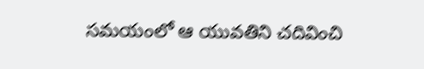సమయంలో ఆ యువతిని చదివించి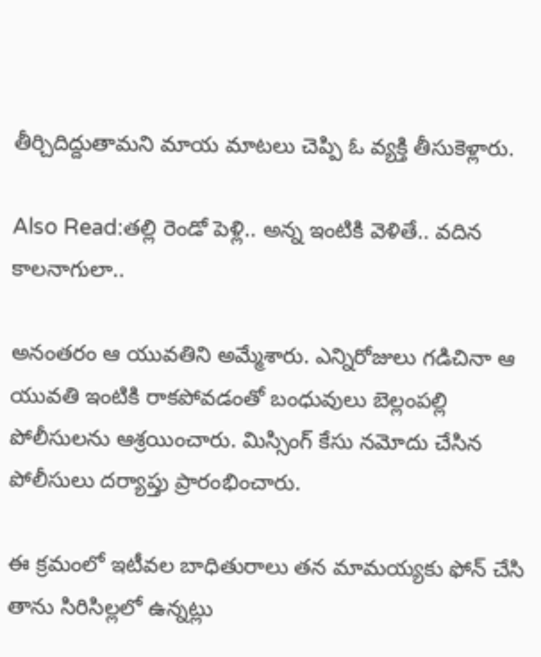తీర్చిదిద్దుతామని మాయ మాటలు చెప్పి ఓ వ్యక్తి తీసుకెళ్లారు.

Also Read:తల్లి రెండో పెళ్లి.. అన్న ఇంటికి వెళితే.. వదిన కాలనాగులా..

అనంతరం ఆ యువతిని అమ్మేశారు. ఎన్నిరోజులు గడిచినా ఆ యువతి ఇంటికి రాకపోవడంతో బంధువులు బెల్లంపల్లి పోలీసులను ఆశ్రయించారు. మిస్సింగ్ కేసు నమోదు చేసిన పోలీసులు దర్యాప్తు ప్రారంభించారు.

ఈ క్రమంలో ఇటీవల బాధితురాలు తన మామయ్యకు ఫోన్ చేసి తాను సిరిసిల్లలో ఉన్నట్లు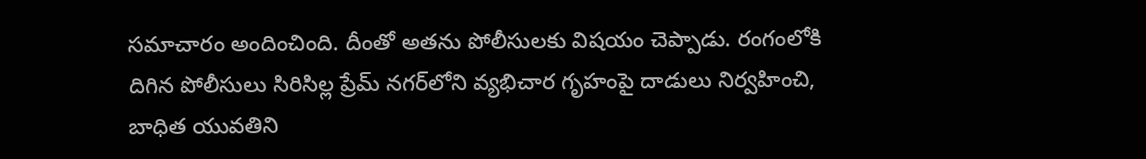సమాచారం అందించింది. దీంతో అతను పోలీసులకు విషయం చెప్పాడు. రంగంలోకి దిగిన పోలీసులు సిరిసిల్ల ప్రేమ్ నగర్‌లోని వ్యభిచార గృహంపై దాడులు నిర్వహించి, బాధిత యువతిని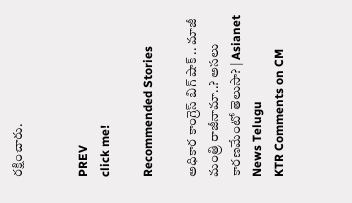రక్షించారు.


PREV
click me!

Recommended Stories

అధికార కాంగ్రెస్ బిగ్ షాక్ .. మాజీ మంత్రి రాజీనామా..? అసలు కారణమేంటో తెలుసా? | Asianet News Telugu
KTR Comments on CM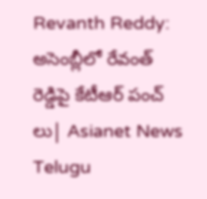Revanth Reddy: అసెంబ్లీలో రేవంత్ రెడ్డిపై కేటీఆర్ పంచ్ లు| Asianet News Telugu